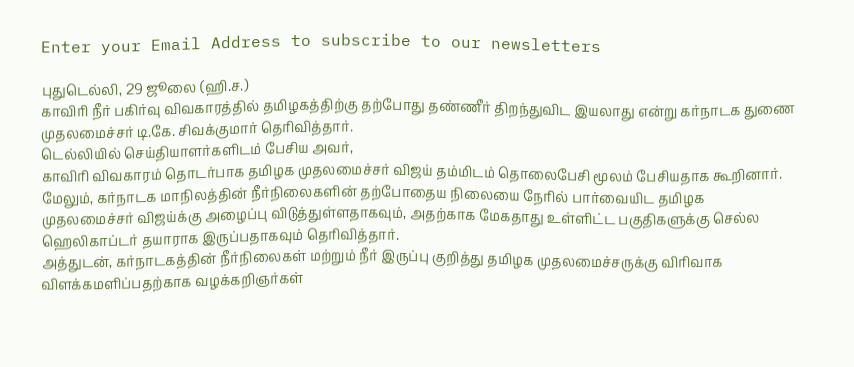Enter your Email Address to subscribe to our newsletters

புதுடெல்லி, 29 ஜூலை (ஹி.ச.)
காவிரி நீர் பகிர்வு விவகாரத்தில் தமிழகத்திற்கு தற்போது தண்ணீர் திறந்துவிட இயலாது என்று கர்நாடக துணை முதலமைச்சர் டி.கே. சிவக்குமார் தெரிவித்தார்.
டெல்லியில் செய்தியாளர்களிடம் பேசிய அவர்,
காவிரி விவகாரம் தொடர்பாக தமிழக முதலமைச்சர் விஜய் தம்மிடம் தொலைபேசி மூலம் பேசியதாக கூறினார்.
மேலும், கர்நாடக மாநிலத்தின் நீர்நிலைகளின் தற்போதைய நிலையை நேரில் பார்வையிட தமிழக முதலமைச்சர் விஜய்க்கு அழைப்பு விடுத்துள்ளதாகவும், அதற்காக மேகதாது உள்ளிட்ட பகுதிகளுக்கு செல்ல ஹெலிகாப்டர் தயாராக இருப்பதாகவும் தெரிவித்தார்.
அத்துடன், கர்நாடகத்தின் நீர்நிலைகள் மற்றும் நீர் இருப்பு குறித்து தமிழக முதலமைச்சருக்கு விரிவாக விளக்கமளிப்பதற்காக வழக்கறிஞர்கள்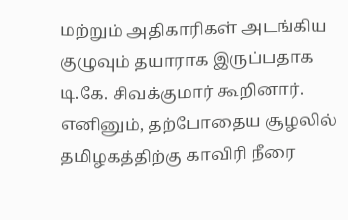மற்றும் அதிகாரிகள் அடங்கிய குழுவும் தயாராக இருப்பதாக டி.கே. சிவக்குமார் கூறினார்.
எனினும், தற்போதைய சூழலில் தமிழகத்திற்கு காவிரி நீரை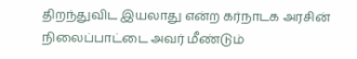திறந்துவிட இயலாது என்ற கர்நாடக அரசின் நிலைப்பாட்டை அவர் மீண்டும்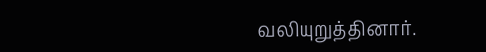வலியுறுத்தினார்.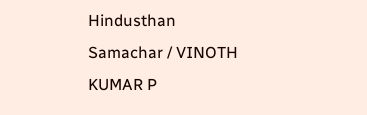Hindusthan Samachar / VINOTH KUMAR P